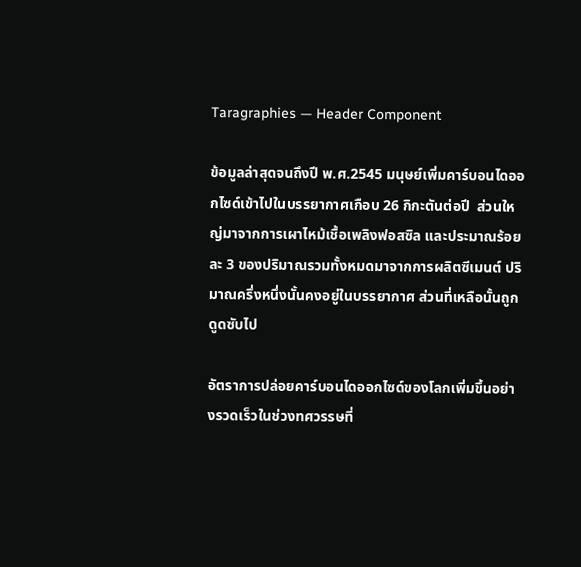Taragraphies — Header Component

ข้อมูลล่าสุดจนถึงปี พ.ศ.2545 มนุษย์เพิ่มคาร์บอนไดออกไซด์เข้าไปในบรรยากาศเกือบ 26 กิกะตันต่อปี  ส่วนใหญ่มาจากการเผาไหม้เชื้อเพลิงฟอสซิล และประมาณร้อยละ 3 ของปริมาณรวมทั้งหมดมาจากการผลิตซีเมนต์ ปริมาณครึ่งหนึ่งนั้นคงอยู่ในบรรยากาศ ส่วนที่เหลือนั้นถูกดูดซับไป

อัตราการปล่อยคาร์บอนไดออกไซด์ของโลกเพิ่มขึ้นอย่างรวดเร็วในช่วงทศวรรษที่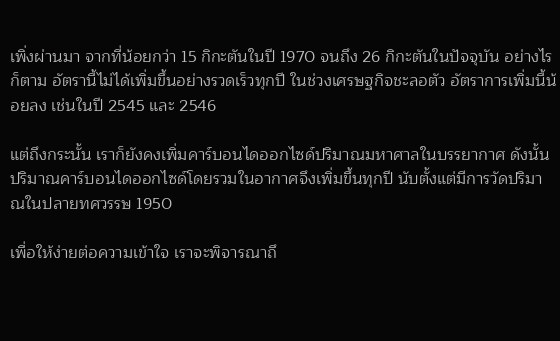เพิ่งผ่านมา จากที่น้อยกว่า 15 กิกะตันในปี 1970 จนถึง 26 กิกะตันในปัจจุบัน อย่างไรก็ตาม อัตรานี้ไม่ได้เพิ่มขึ้นอย่างรวดเร็วทุกปี ในช่วงเศรษฐกิจชะลอตัว อัตราการเพิ่มนี้น้อยลง เช่นในปี 2545 และ 2546

แต่ถึงกระนั้น เราก็ยังคงเพิ่มคาร์บอนไดออกไซด์ปริมาณมหาศาลในบรรยากาศ ดังนั้น ปริมาณคาร์บอนไดออกไซด์โดยรวมในอากาศจึงเพิ่มขึ้นทุกปี นับตั้งแต่มีการวัดปริมาณในปลายทศวรรษ 1950

เพื่อให้ง่ายต่อความเข้าใจ เราจะพิจารณาถึ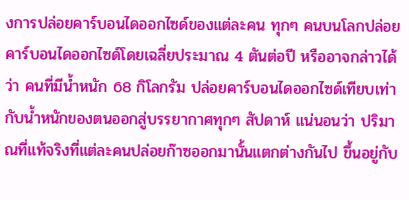งการปล่อยคาร์บอนไดออกไซด์ของแต่ละคน ทุกๆ คนบนโลกปล่อยคาร์บอนไดออกไซด์โดยเฉลี่ยประมาณ 4 ตันต่อปี หรืออาจกล่าวได้ว่า คนที่มีน้ำหนัก 68 กิโลกรัม ปล่อยคาร์บอนไดออกไซด์เทียบเท่ากับน้ำหนักของตนออกสู่บรรยากาศทุกๆ สัปดาห์ แน่นอนว่า ปริมาณที่แท้จริงที่แต่ละคนปล่อยก๊าซออกมานั้นแตกต่างกันไป ขึ้นอยู่กับ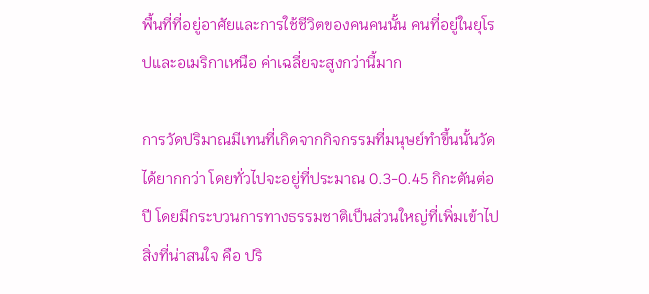พื้นที่ที่อยู่อาศัยและการใช้ชีวิตของคนคนนั้น คนที่อยู่ในยุโรปและอเมริกาเหนือ ค่าเฉลี่ยจะสูงกว่านี้มาก

การวัดปริมาณมีเทนที่เกิดจากกิจกรรมที่มนุษย์ทำขึ้นนั้นวัดได้ยากกว่า โดยทั่วไปจะอยู่ที่ประมาณ 0.3-0.45 กิกะตันต่อปี โดยมีกระบวนการทางธรรมชาติเป็นส่วนใหญ่ที่เพิ่มเข้าไป สิ่งที่น่าสนใจ คือ ปริ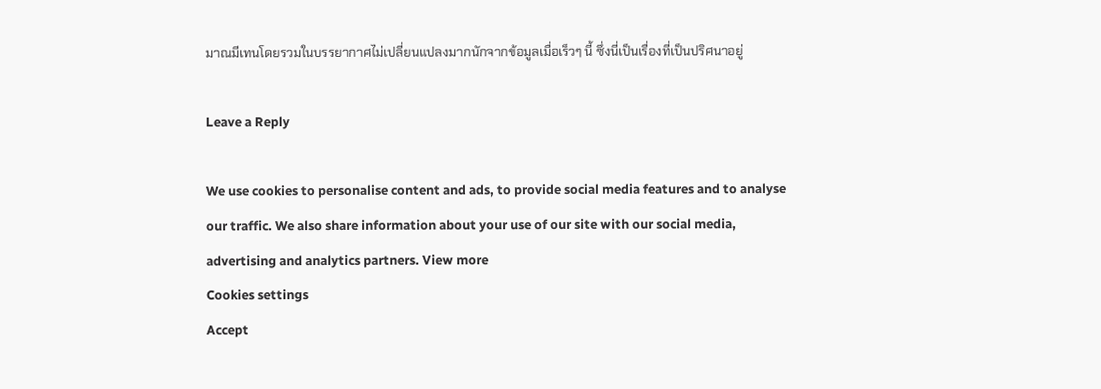มาณมีเทนโดยรวมในบรรยากาศไม่เปลี่ยนแปลงมากนักจากข้อมูลเมื่อเร็วๆ นี้ ซึ่งนี่เป็นเรื่องที่เป็นปริศนาอยู่

Leave a Reply

We use cookies to personalise content and ads, to provide social media features and to analyse our traffic. We also share information about your use of our site with our social media, advertising and analytics partners. View more
Cookies settings
Accept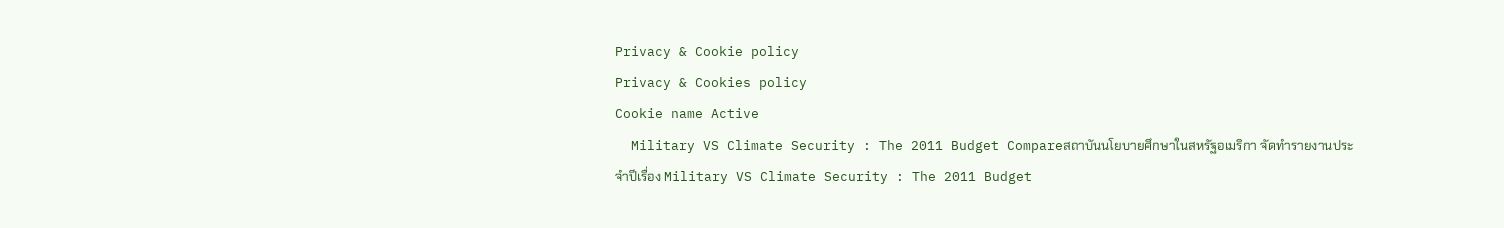Privacy & Cookie policy
Privacy & Cookies policy
Cookie name Active
  Military VS Climate Security : The 2011 Budget Compareสถาบันนโยบายศึกษาในสหรัฐอเมริกา จัดทำรายงานประจำปีเรื่อง Military VS Climate Security : The 2011 Budget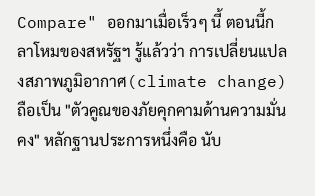Compare" ออกมาเมื่อเร็วๆ นี้ ตอนนี้กลาโหมของสหรัฐฯ รู้แล้วว่า การเปลี่ยนแปลงสภาพภูมิอากาศ(climate change) ถือเป็น "ตัวคูณของภัยคุกคามด้านความมั่นคง" หลักฐานประการหนึ่งคือ นับ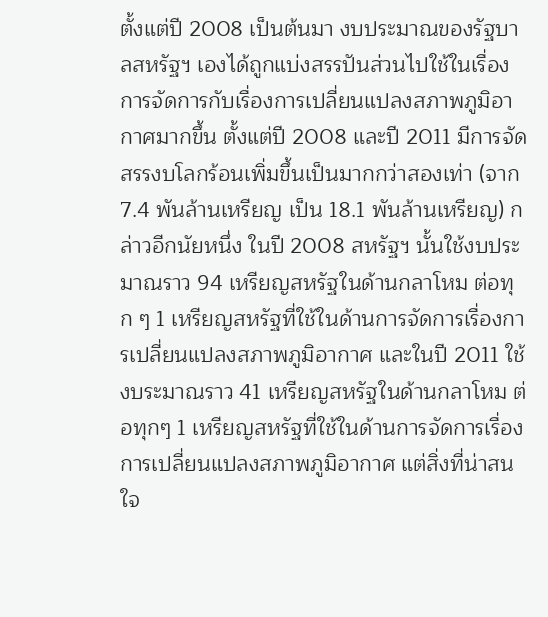ตั้งแต่ปี 2008 เป็นต้นมา งบประมาณของรัฐบาลสหรัฐฯ เองได้ถูกแบ่งสรรปันส่วนไปใช้ในเรื่องการจัดการกับเรื่องการเปลี่ยนแปลงสภาพภูมิอากาศมากขึ้น ตั้งแต่ปี 2008 และปี 2011 มีการจัดสรรงบโลกร้อนเพิ่มขึ้นเป็นมากกว่าสองเท่า (จาก 7.4 พันล้านเหรียญ เป็น 18.1 พันล้านเหรียญ) กล่าวอีกนัยหนึ่ง ในปี 2008 สหรัฐฯ นั้นใช้งบประมาณราว 94 เหรียญสหรัฐในด้านกลาโหม ต่อทุก ๆ 1 เหรียญสหรัฐที่ใช้ในด้านการจัดการเรื่องการเปลี่ยนแปลงสภาพภูมิอากาศ และในปี 2011 ใช้งบระมาณราว 41 เหรียญสหรัฐในด้านกลาโหม ต่อทุกๆ 1 เหรียญสหรัฐที่ใช้ในด้านการจัดการเรื่องการเปลี่ยนแปลงสภาพภูมิอากาศ แต่สิ่งที่น่าสนใจ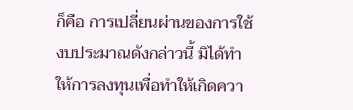ก็คือ การเปลี่ยนผ่านของการใช้งบประมาณดังกล่าวนี้ มิได้ทำให้การลงทุนเพื่อทำให้เกิดควา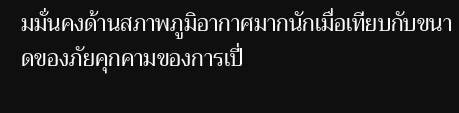มมั่นคงด้านสภาพภูมิอากาศมากนักเมื่อเทียบกับขนาดของภัยคุกคามของการเปี่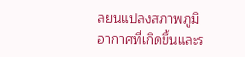ลยนแปลงสภาพภูมิอากาศที่เกิดขึ้นและร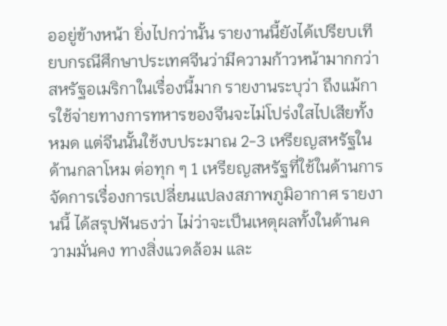ออยู่ข้างหน้า ยิ่งไปกว่านั้น รายงานนี้ยังได้เปรียบเทียบกรณีศึกษาประเทศจีนว่ามีความก้าวหน้ามากกว่าสหรัฐอเมริกาในเรื่องนี้มาก รายงานระบุว่า ถึงแม้การใช้จ่ายทางการทหารของจีนจะไม่โปร่งใสไปเสียทั้งหมด แต่จีนนั้นใช้งบประมาณ 2-3 เหรียญสหรัฐในด้านกลาโหม ต่อทุก ๆ 1 เหรียญสหรัฐที่ใช้ในด้านการจัดการเรื่องการเปลี่ยนแปลงสภาพภูมิอากาศ รายงานนี้ ได้สรุปฟันธงว่า ไม่ว่าจะเป็นเหตุผลทั้งในด้านความมั่นคง ทางสิ่งแวดล้อม และ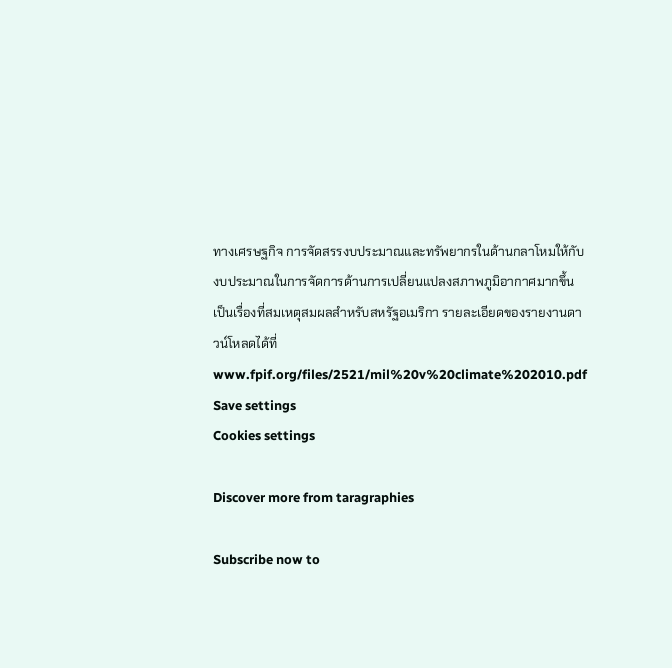ทางเศรษฐกิจ การจัดสรรงบประมาณและทรัพยากรในด้านกลาโหมให้กับงบประมาณในการจัดการด้านการเปลี่ยนแปลงสภาพภูมิอากาศมากขึ้น เป็นเรื่องที่สมเหตุสมผลสำหรับสหรัฐอเมริกา รายละเอียดของรายงานดาวน์โหลดได้ที่  www.fpif.org/files/2521/mil%20v%20climate%202010.pdf
Save settings
Cookies settings

Discover more from taragraphies

Subscribe now to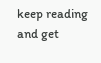keep reading and get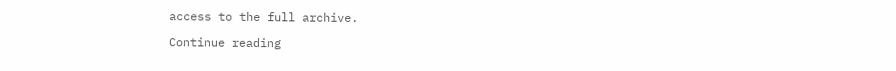access to the full archive.

Continue reading